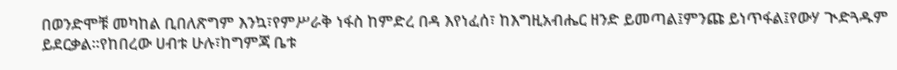በወንድሞቹ መካከል ቢበለጽግም እንኳ፣የምሥራቅ ነፋስ ከምድረ በዳ እየነፈሰ፣ ከእግዚአብሔር ዘንድ ይመጣል፤ምንጩ ይነጥፋል፤የውሃ ጒድጓዱም ይደርቃል።የከበረው ሀብቱ ሁሉ፣ከግምጃ ቤቱ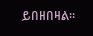ይበዘበዛል።